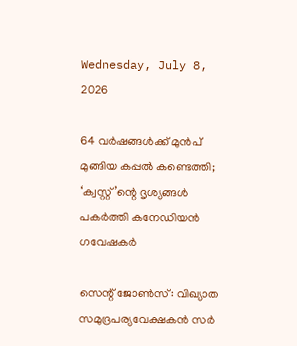Wednesday, July 8, 2026

64 വര്‍ഷങ്ങള്‍ക്ക് മുന്‍പ് മുങ്ങിയ കപ്പല്‍ കണ്ടെത്തി; ‘ക്വസ്റ്റ്’ന്റെ ദൃശ്യങ്ങള്‍ പകര്‍ത്തി കനേഡിയന്‍ ഗവേഷകര്‍

സെന്റ് ജോണ്‍സ്: വിഖ്യാത സമുദ്രപര്യവേക്ഷകന്‍ സര്‍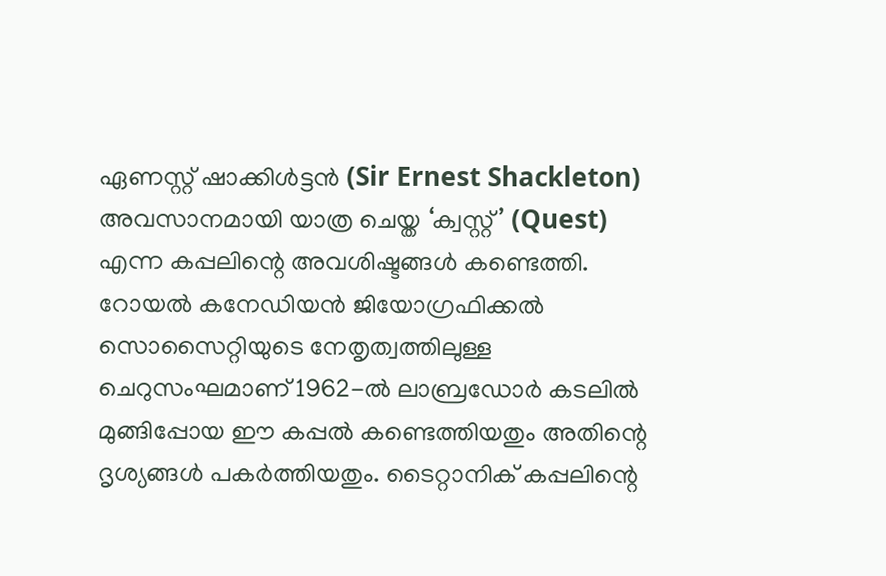ഏണസ്റ്റ് ഷാക്കിള്‍ട്ടന്‍ (Sir Ernest Shackleton) അവസാനമായി യാത്ര ചെയ്ത ‘ക്വസ്റ്റ്’ (Quest) എന്ന കപ്പലിന്റെ അവശിഷ്ടങ്ങള്‍ കണ്ടെത്തി. റോയല്‍ കനേഡിയന്‍ ജിയോഗ്രഫിക്കല്‍ സൊസൈറ്റിയുടെ നേതൃത്വത്തിലുള്ള ചെറുസംഘമാണ് 1962-ല്‍ ലാബ്രഡോര്‍ കടലില്‍ മുങ്ങിപ്പോയ ഈ കപ്പല്‍ കണ്ടെത്തിയതും അതിന്റെ ദൃശ്യങ്ങള്‍ പകര്‍ത്തിയതും. ടൈറ്റാനിക് കപ്പലിന്റെ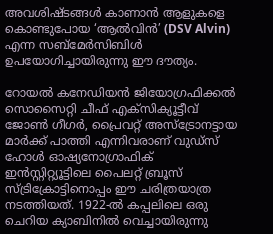അവശിഷ്ടങ്ങള്‍ കാണാന്‍ ആളുകളെ കൊണ്ടുപോയ ‘ആല്‍വിന്‍’ (DSV Alvin) എന്ന സബ്മേര്‍സിബിള്‍ ഉപയോഗിച്ചായിരുന്നു ഈ ദൗത്യം.

റോയല്‍ കനേഡിയന്‍ ജിയോഗ്രഫിക്കല്‍ സൊസൈറ്റി ചീഫ് എക്‌സിക്യൂട്ടീവ് ജോണ്‍ ഗീഗര്‍, പ്രൈവറ്റ് അസ്‌ട്രോനട്ടായ മാര്‍ക്ക് പാത്തി എന്നിവരാണ് വുഡ്‌സ് ഹോള്‍ ഓഷ്യനോഗ്രാഫിക് ഇന്‍സ്റ്റിറ്റ്യൂട്ടിലെ പൈലറ്റ് ബ്രൂസ് സ്ട്രിക്രോട്ടിനൊപ്പം ഈ ചരിത്രയാത്ര നടത്തിയത്. 1922-ല്‍ കപ്പലിലെ ഒരു ചെറിയ ക്യാബിനില്‍ വെച്ചായിരുന്നു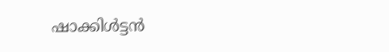ഷാക്കിള്‍ട്ടന്‍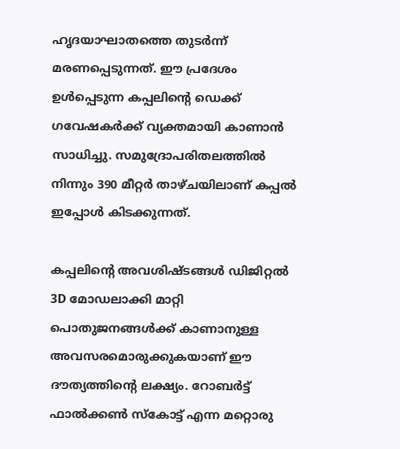ഹൃദയാഘാതത്തെ തുടര്‍ന്ന് മരണപ്പെടുന്നത്. ഈ പ്രദേശം ഉള്‍പ്പെടുന്ന കപ്പലിന്റെ ഡെക്ക് ഗവേഷകര്‍ക്ക് വ്യക്തമായി കാണാന്‍ സാധിച്ചു. സമുദ്രോപരിതലത്തില്‍ നിന്നും 390 മീറ്റര്‍ താഴ്ചയിലാണ് കപ്പല്‍ ഇപ്പോള്‍ കിടക്കുന്നത്.

കപ്പലിന്റെ അവശിഷ്ടങ്ങള്‍ ഡിജിറ്റല്‍ 3D മോഡലാക്കി മാറ്റി പൊതുജനങ്ങള്‍ക്ക് കാണാനുള്ള അവസരമൊരുക്കുകയാണ് ഈ ദൗത്യത്തിന്റെ ലക്ഷ്യം. റോബര്‍ട്ട് ഫാല്‍ക്കണ്‍ സ്‌കോട്ട് എന്ന മറ്റൊരു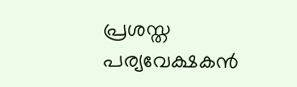പ്രശസ്ത പര്യവേക്ഷകന്‍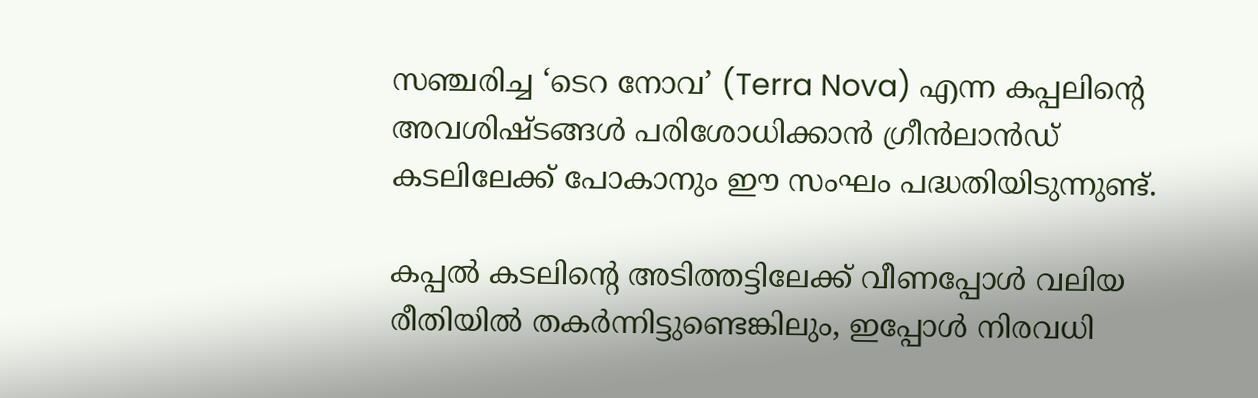സഞ്ചരിച്ച ‘ടെറ നോവ’ (Terra Nova) എന്ന കപ്പലിന്റെ അവശിഷ്ടങ്ങള്‍ പരിശോധിക്കാന്‍ ഗ്രീന്‍ലാന്‍ഡ് കടലിലേക്ക് പോകാനും ഈ സംഘം പദ്ധതിയിടുന്നുണ്ട്.

കപ്പല്‍ കടലിന്റെ അടിത്തട്ടിലേക്ക് വീണപ്പോള്‍ വലിയ രീതിയില്‍ തകര്‍ന്നിട്ടുണ്ടെങ്കിലും, ഇപ്പോള്‍ നിരവധി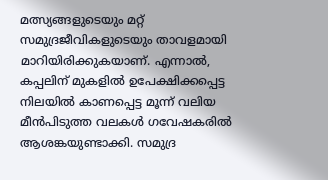മത്സ്യങ്ങളുടെയും മറ്റ് സമുദ്രജീവികളുടെയും താവളമായി മാറിയിരിക്കുകയാണ്. എന്നാല്‍, കപ്പലിന് മുകളില്‍ ഉപേക്ഷിക്കപ്പെട്ട നിലയില്‍ കാണപ്പെട്ട മൂന്ന് വലിയ മീന്‍പിടുത്ത വലകള്‍ ഗവേഷകരില്‍ ആശങ്കയുണ്ടാക്കി. സമുദ്ര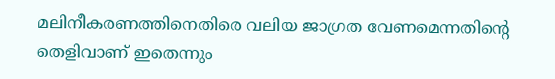മലിനീകരണത്തിനെതിരെ വലിയ ജാഗ്രത വേണമെന്നതിന്റെ തെളിവാണ് ഇതെന്നും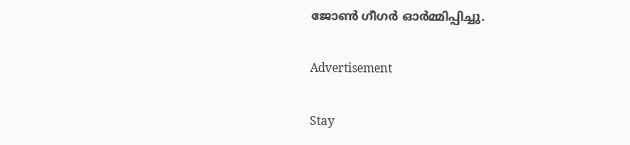ജോണ്‍ ഗീഗര്‍ ഓര്‍മ്മിപ്പിച്ചു.

Advertisement

Stay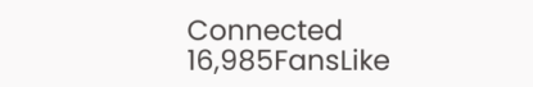Connected
16,985FansLike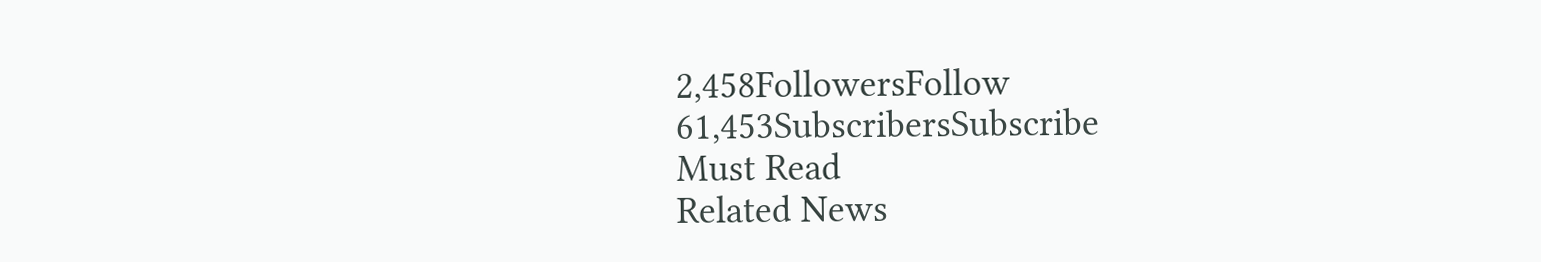2,458FollowersFollow
61,453SubscribersSubscribe
Must Read
Related News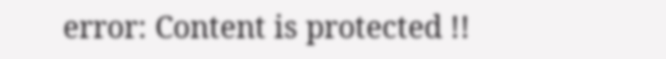error: Content is protected !!